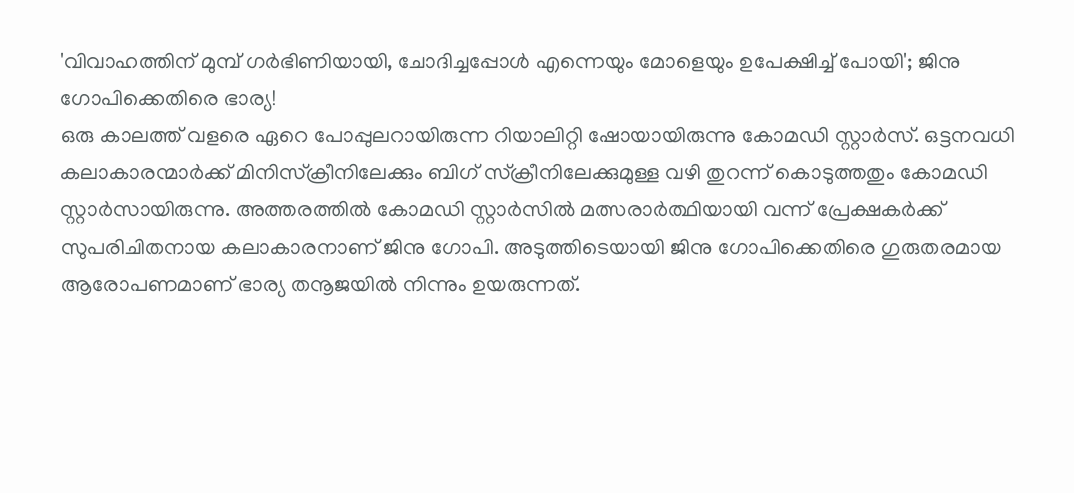'വിവാഹത്തിന് മുമ്പ് ഗർഭിണിയായി, ചോദിച്ചപ്പോൾ എന്നെയും മോളെയും ഉപേക്ഷിച്ച് പോയി'; ജിനു ഗോപിക്കെതിരെ ഭാര്യ!
ഒരു കാലത്ത് വളരെ ഏറെ പോപ്പുലറായിരുന്ന റിയാലിറ്റി ഷോയായിരുന്നു കോമഡി സ്റ്റാർസ്. ഒട്ടനവധി കലാകാരന്മാർക്ക് മിനിസ്ക്രീനിലേക്കും ബിഗ് സ്ക്രീനിലേക്കുമുള്ള വഴി തുറന്ന് കൊടുത്തതും കോമഡി സ്റ്റാർസായിരുന്നു. അത്തരത്തിൽ കോമഡി സ്റ്റാർസിൽ മത്സരാർത്ഥിയായി വന്ന് പ്രേക്ഷകർക്ക് സുപരിചിതനായ കലാകാരനാണ് ജിനു ഗോപി. അടുത്തിടെയായി ജിനു ഗോപിക്കെതിരെ ഗുരുതരമായ ആരോപണമാണ് ഭാര്യ തനൂജയിൽ നിന്നും ഉയരുന്നത്.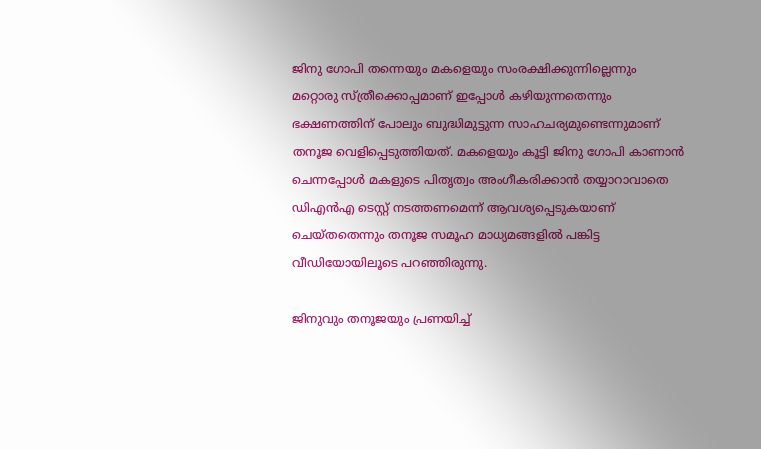ജിനു ഗോപി തന്നെയും മകളെയും സംരക്ഷിക്കുന്നില്ലെന്നും മറ്റൊരു സ്ത്രീക്കൊപ്പമാണ് ഇപ്പോൾ കഴിയുന്നതെന്നും ഭക്ഷണത്തിന് പോലും ബുദ്ധിമുട്ടുന്ന സാഹചര്യമുണ്ടെന്നുമാണ് തനൂജ വെളിപ്പെടുത്തിയത്. മകളെയും കൂട്ടി ജിനു ഗോപി കാണാൻ ചെന്നപ്പോൾ മകളുടെ പിതൃത്വം അംഗീകരിക്കാൻ തയ്യാറാവാതെ ഡിഎൻഎ ടെസ്റ്റ് നടത്തണമെന്ന് ആവശ്യപ്പെടുകയാണ് ചെയ്തതെന്നും തനൂജ സമൂഹ മാധ്യമങ്ങളിൽ പങ്കിട്ട വീഡിയോയിലൂടെ പറഞ്ഞിരുന്നു.

ജിനുവും തനൂജയും പ്രണയിച്ച്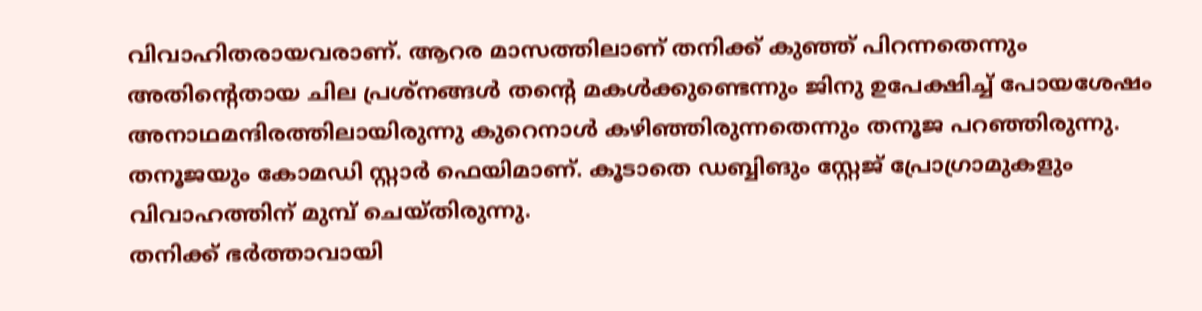വിവാഹിതരായവരാണ്. ആറര മാസത്തിലാണ് തനിക്ക് കുഞ്ഞ് പിറന്നതെന്നും അതിന്റെതായ ചില പ്രശ്നങ്ങൾ തന്റെ മകൾക്കുണ്ടെന്നും ജിനു ഉപേക്ഷിച്ച് പോയശേഷം അനാഥമന്ദിരത്തിലായിരുന്നു കുറെനാൾ കഴിഞ്ഞിരുന്നതെന്നും തനൂജ പറഞ്ഞിരുന്നു. തനൂജയും കോമഡി സ്റ്റാർ ഫെയിമാണ്. കൂടാതെ ഡബ്ബിങും സ്റ്റേജ് പ്രോഗ്രാമുകളും വിവാഹത്തിന് മുമ്പ് ചെയ്തിരുന്നു.
തനിക്ക് ഭർത്താവായി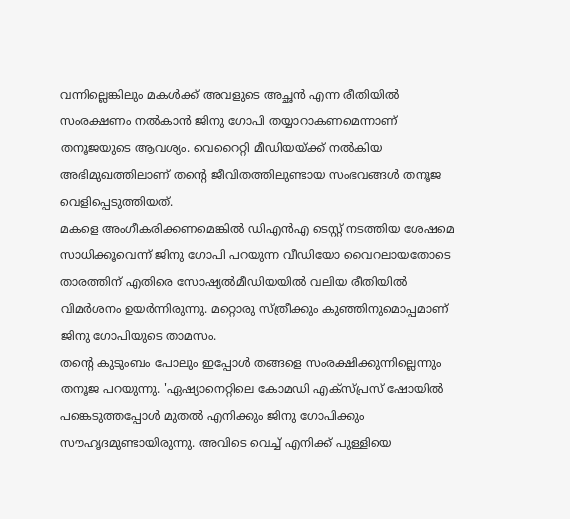വന്നില്ലെങ്കിലും മകൾക്ക് അവളുടെ അച്ഛൻ എന്ന രീതിയിൽ സംരക്ഷണം നൽകാൻ ജിനു ഗോപി തയ്യാറാകണമെന്നാണ് തനൂജയുടെ ആവശ്യം. വെറൈറ്റി മീഡിയയ്ക്ക് നൽകിയ അഭിമുഖത്തിലാണ് തന്റെ ജീവിതത്തിലുണ്ടായ സംഭവങ്ങൾ തനൂജ വെളിപ്പെടുത്തിയത്.
മകളെ അംഗീകരിക്കണമെങ്കിൽ ഡിഎൻഎ ടെസ്റ്റ് നടത്തിയ ശേഷമെ സാധിക്കൂവെന്ന് ജിനു ഗോപി പറയുന്ന വീഡിയോ വൈറലായതോടെ താരത്തിന് എതിരെ സോഷ്യൽമീഡിയയിൽ വലിയ രീതിയിൽ വിമർശനം ഉയർന്നിരുന്നു. മറ്റൊരു സ്ത്രീക്കും കുഞ്ഞിനുമൊപ്പമാണ് ജിനു ഗോപിയുടെ താമസം.
തന്റെ കുടുംബം പോലും ഇപ്പോൾ തങ്ങളെ സംരക്ഷിക്കുന്നില്ലെന്നും തനൂജ പറയുന്നു. 'ഏഷ്യാനെറ്റിലെ കോമഡി എക്സ്പ്രസ് ഷോയിൽ പങ്കെടുത്തപ്പോൾ മുതൽ എനിക്കും ജിനു ഗോപിക്കും സൗഹൃദമുണ്ടായിരുന്നു. അവിടെ വെച്ച് എനിക്ക് പുള്ളിയെ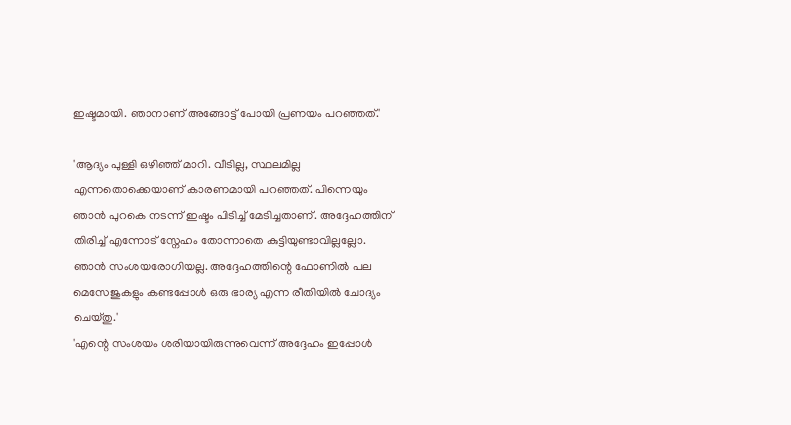ഇഷ്ടമായി. ഞാനാണ് അങ്ങോട്ട് പോയി പ്രണയം പറഞ്ഞത്.'

'ആദ്യം പുള്ളി ഒഴിഞ്ഞ് മാറി. വീടില്ല, സ്ഥലമില്ല എന്നതൊക്കെയാണ് കാരണമായി പറഞ്ഞത്. പിന്നെയും ഞാൻ പുറകെ നടന്ന് ഇഷ്ടം പിടിച്ച് മേടിച്ചതാണ്. അദ്ദേഹത്തിന് തിരിച്ച് എന്നോട് സ്നേഹം തോന്നാതെ കുട്ടിയുണ്ടാവില്ലല്ലോ. ഞാൻ സംശയരോഗിയല്ല. അദ്ദേഹത്തിന്റെ ഫോണിൽ പല മെസേജുകളും കണ്ടപ്പോൾ ഒരു ഭാര്യ എന്ന രീതിയിൽ ചോദ്യം ചെയ്തു.'
'എന്റെ സംശയം ശരിയായിരുന്നുവെന്ന് അദ്ദേഹം ഇപ്പോൾ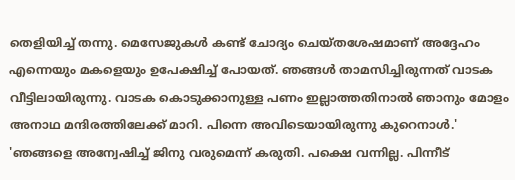തെളിയിച്ച് തന്നു. മെസേജുകൾ കണ്ട് ചോദ്യം ചെയ്തശേഷമാണ് അദ്ദേഹം എന്നെയും മകളെയും ഉപേക്ഷിച്ച് പോയത്. ഞങ്ങൾ താമസിച്ചിരുന്നത് വാടക വീട്ടിലായിരുന്നു. വാടക കൊടുക്കാനുള്ള പണം ഇല്ലാത്തതിനാൽ ഞാനും മോളം അനാഥ മന്ദിരത്തിലേക്ക് മാറി. പിന്നെ അവിടെയായിരുന്നു കുറെനാൾ.'
'ഞങ്ങളെ അന്വേഷിച്ച് ജിനു വരുമെന്ന് കരുതി. പക്ഷെ വന്നില്ല. പിന്നീട്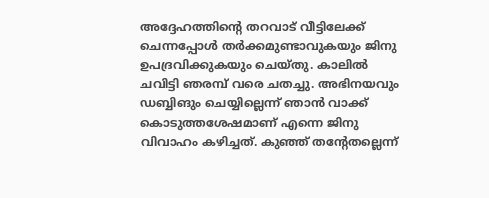അദ്ദേഹത്തിന്റെ തറവാട് വീട്ടിലേക്ക് ചെന്നപ്പോൾ തർക്കമുണ്ടാവുകയും ജിനു ഉപദ്രവിക്കുകയും ചെയ്തു. കാലിൽ ചവിട്ടി ഞരമ്പ് വരെ ചതച്ചു. അഭിനയവും ഡബ്ബിങും ചെയ്യില്ലെന്ന് ഞാൻ വാക്ക് കൊടുത്തശേഷമാണ് എന്നെ ജിനു വിവാഹം കഴിച്ചത്. കുഞ്ഞ് തന്റേതല്ലെന്ന്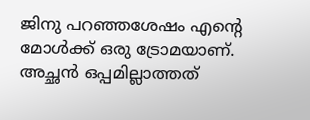ജിനു പറഞ്ഞശേഷം എന്റെ മോൾക്ക് ഒരു ട്രോമയാണ്. അച്ഛൻ ഒപ്പമില്ലാത്തത്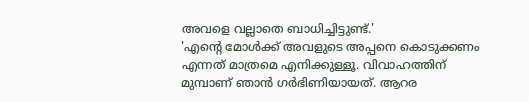അവളെ വല്ലാതെ ബാധിച്ചിട്ടുണ്ട്.'
'എന്റെ മോൾക്ക് അവളുടെ അപ്പനെ കൊടുക്കണം എന്നത് മാത്രമെ എനിക്കുള്ളൂ. വിവാഹത്തിന് മുമ്പാണ് ഞാൻ ഗർഭിണിയായത്. ആറര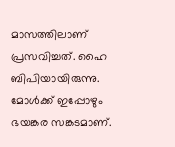മാസത്തിലാണ് പ്രസവിച്ചത്. ഹൈ ബിപിയായിരുന്നു. മോൾക്ക് ഇപ്പോഴും ഭയങ്കര സങ്കടമാണ്.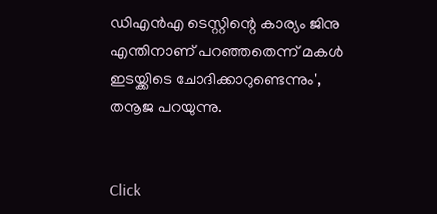ഡിഎൻഎ ടെസ്റ്റിന്റെ കാര്യം ജിനു എന്തിനാണ് പറഞ്ഞതെന്ന് മകൾ ഇടയ്ക്കിടെ ചോദിക്കാറുണ്ടെന്നും', തനൂജ പറയുന്നു.


Click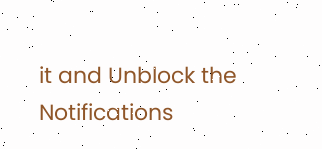it and Unblock the Notifications